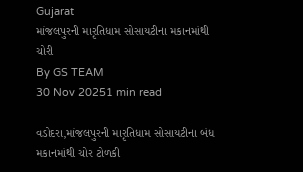Gujarat
માંજલપુરની મારૃતિધામ સોસાયટીના મકાનમાંથી ચોરી
By GS TEAM
30 Nov 20251 min read

વડોદરા,માંજલપુરની મારૃતિધામ સોસાયટીના બંધ મકાનમાંથી ચોર ટોળકી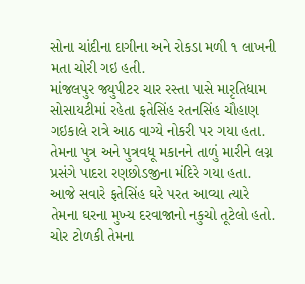સોના ચાંદીના દાગીના અને રોકડા મળી ૧ લાખની મતા ચોરી ગઇ હતી.
માંજલપુર જ્યુપીટર ચાર રસ્તા પાસે મારૃતિધામ સોસાયટીમાં રહેતા ફતેસિંહ રતનસિંહ ચૌહાણ ગઇકાલે રાત્રે આઠ વાગ્યે નોકરી પર ગયા હતા. તેમના પુત્ર અને પુત્રવધૂ મકાનને તાળું મારીને લગ્ન પ્રસંગે પાદરા રણછોડજીના મંદિરે ગયા હતા. આજે સવારે ફતેસિંહ ઘરે પરત આવ્યા ત્યારે તેમના ઘરના મુખ્ય દરવાજાનો નકુચો તૂટેલો હતો. ચોર ટોળકી તેમના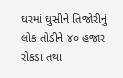ઘરમાં ઘુસીને તિજોરીનું લોક તોડીને ૪૦ હજાર રોકડા તથા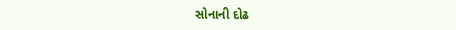સોનાની દોઢ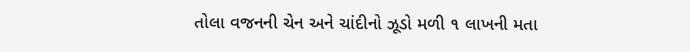તોલા વજનની ચેન અને ચાંદીનો ઝૂડો મળી ૧ લાખની મતા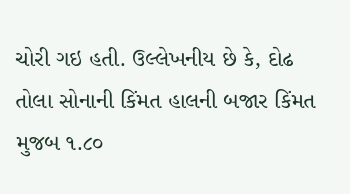ચોરી ગઇ હતી. ઉલ્લેખનીય છે કે, દોઢ તોલા સોનાની કિંમત હાલની બજાર કિંમત મુજબ ૧.૮૦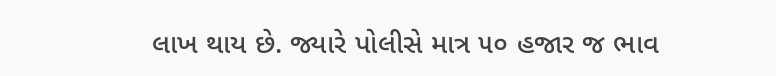લાખ થાય છે. જ્યારે પોલીસે માત્ર ૫૦ હજાર જ ભાવ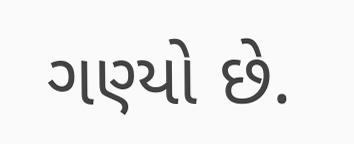ગણ્યો છે.